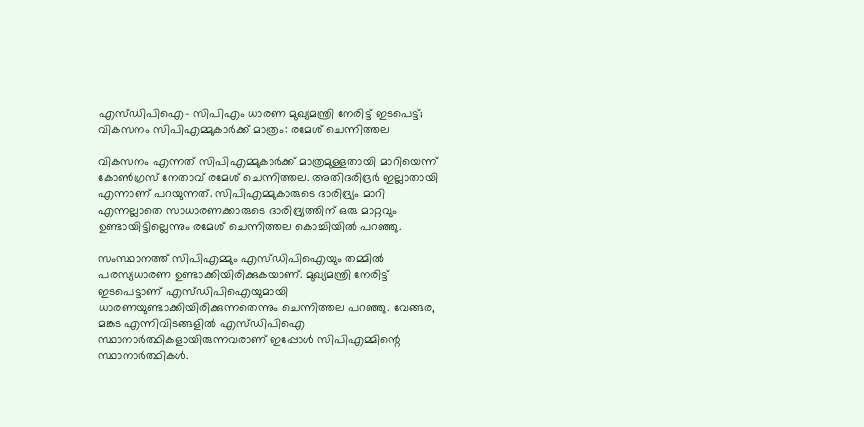എസ്‍ഡിപിഐ- സിപിഎം ധാരണ മുഖ്യമന്ത്രി നേരിട്ട് ഇടപെട്ട്; വികസനം സിപിഎമ്മുകാർക്ക് മാത്രം: രമേശ് ചെന്നിത്തല

വികസനം എന്നത് സിപിഎമ്മുകാർക്ക് മാത്രമുള്ളതായി മാറിയെന്ന് കോൺഗ്രസ് നേതാവ് രമേശ് ചെന്നിത്തല. അതിദരിദ്രർ ഇല്ലാതായി എന്നാണ് പറയുന്നത്. സിപിഎമ്മുകാരുടെ ദാരിദ്ര്യം മാറി എന്നല്ലാതെ സാധാരണക്കാരുടെ ദാരിദ്ര്യത്തിന് ഒരു മാറ്റവും ഉണ്ടായിട്ടില്ലെന്നും രമേശ് ചെന്നിത്തല കൊച്ചിയിൽ പറഞ്ഞു.

സംസ്ഥാനത്ത് സിപിഎമ്മും എസ്ഡിപിഐയും തമ്മിൽ പരസ്യധാരണ ഉണ്ടാക്കിയിരിക്കുകയാണ്. മുഖ്യമന്ത്രി നേരിട്ട് ഇടപെട്ടാണ് എസ്‍ഡിപിഐയുമായി ധാരണയുണ്ടാക്കിയിരിക്കുന്നതെന്നും ചെന്നിത്തല പറഞ്ഞു. വേങ്ങര, മങ്കട എന്നിവിടങ്ങളിൽ എസ്ഡിപിഐ സ്ഥാനാർത്ഥികളായിരുന്നവരാണ് ഇപ്പോൾ സിപിഎമ്മിന്റെ സ്ഥാനാർത്ഥികൾ.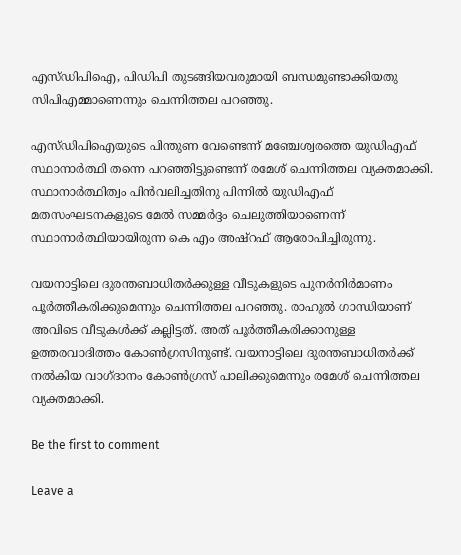എസ്‍ഡിപിഐ, പിഡിപി തുടങ്ങിയവരുമായി ബന്ധമുണ്ടാക്കിയതു സിപിഎമ്മാണെന്നും ചെന്നിത്തല പറഞ്ഞു.

എസ്ഡിപിഐയുടെ പിന്തുണ വേണ്ടെന്ന് മഞ്ചേശ്വരത്തെ യുഡിഎഫ് സ്ഥാനാർത്ഥി തന്നെ പറഞ്ഞിട്ടുണ്ടെന്ന് രമേശ് ചെന്നിത്തല വ്യക്തമാക്കി. സ്ഥാനാർത്ഥിത്വം പിൻവലിച്ചതിനു പിന്നിൽ യുഡിഎഫ് മതസംഘടനകളുടെ മേൽ സമ്മർ‌ദ്ദം ചെലുത്തിയാണെന്ന് സ്ഥാനാർത്ഥിയായിരുന്ന കെ എം അഷ്റഫ് ആരോപിച്ചിരുന്നു.

വയനാട്ടിലെ ദുരന്തബാധിതർക്കുള്ള വീടുകളുടെ പുനർനിർമാണം പൂർത്തീകരിക്കുമെന്നും ചെന്നിത്തല പറഞ്ഞു. രാഹുൽ ഗാന്ധിയാണ് അവിടെ വീടുകൾക്ക് കല്ലിട്ടത്. അത് പൂർത്തീകരിക്കാനുള്ള ഉത്തരവാദിത്തം കോൺഗ്രസിനുണ്ട്. വയനാട്ടിലെ ദുരന്തബാധിതർക്ക് നൽകിയ വാഗ്ദാനം കോൺഗ്രസ് പാലിക്കുമെന്നും രമേശ് ചെന്നിത്തല വ്യക്തമാക്കി.

Be the first to comment

Leave a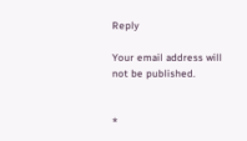Reply

Your email address will not be published.


*